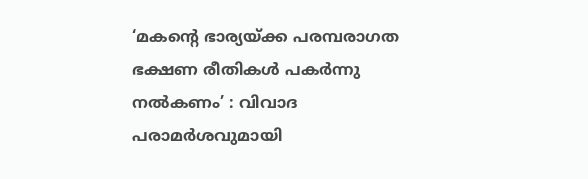‘മകന്റെ ഭാര്യയ്ക്ക പരമ്പരാഗത ഭക്ഷണ രീതികൾ പകർന്നു നൽകണം’ : വിവാദ പരാമർശവുമായി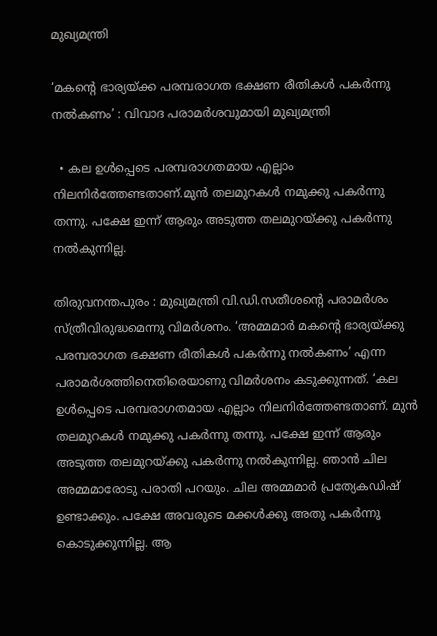മുഖ്യമന്ത്രി

‘മകന്റെ ഭാര്യയ്ക്ക പരമ്പരാഗത ഭക്ഷണ രീതികൾ പകർന്നു നൽകണം’ : വിവാദ പരാമർശവുമായി മുഖ്യമന്ത്രി

  • കല ഉൾപ്പെടെ പരമ്പരാഗതമായ എല്ലാം നിലനിർത്തേണ്ടതാണ്.മുൻ തലമുറകൾ നമുക്കു പകർന്നു തന്നു. പക്ഷേ ഇന്ന് ആരും അടുത്ത തലമുറയ്ക്കു പകർന്നു നൽകുന്നില്ല.

തിരുവനന്തപുരം : മുഖ്യമന്ത്രി വി.ഡി.സതീശന്റെ പരാമർശം സ്ത്രീവിരുദ്ധമെന്നു വിമർശനം. ‘അമ്മമാർ മകന്റെ ഭാര്യയ്ക്കു പരമ്പരാഗത ഭക്ഷണ രീതികൾ പകർന്നു നൽകണം’ എന്ന പരാമർശത്തിനെതിരെയാണു വിമർശനം കടുക്കുന്നത്. ‘കല ഉൾപ്പെടെ പരമ്പരാഗതമായ എല്ലാം നിലനിർത്തേണ്ടതാണ്. മുൻ തലമുറകൾ നമുക്കു പകർന്നു തന്നു. പക്ഷേ ഇന്ന് ആരും അടുത്ത തലമുറയ്ക്കു പകർന്നു നൽകുന്നില്ല. ഞാൻ ചില അമ്മമാരോടു പരാതി പറയും. ചില അമ്മമാർ പ്രത്യേകഡിഷ് ഉണ്ടാക്കും. പക്ഷേ അവരുടെ മക്കൾക്കു അതു പകർന്നു കൊടുക്കുന്നില്ല. ആ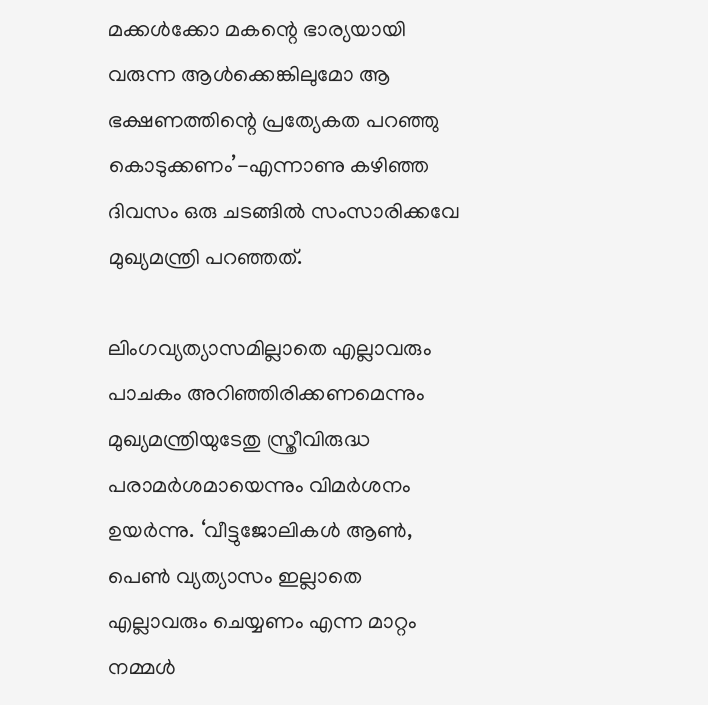മക്കൾക്കോ മകന്റെ ഭാര്യയായി വരുന്ന ആൾക്കെങ്കിലുമോ ആ ഭക്ഷണത്തിന്റെ പ്രത്യേകത പറഞ്ഞു കൊടുക്കണം’-എന്നാണു കഴിഞ്ഞ ദിവസം ഒരു ചടങ്ങിൽ സംസാരിക്കവേ മുഖ്യമന്ത്രി പറഞ്ഞത്.

ലിംഗവ്യത്യാസമില്ലാതെ എല്ലാവരും പാചകം അറിഞ്ഞിരിക്കണമെന്നും മുഖ്യമന്ത്രിയുടേതു സ്ത്രീവിരുദ്ധ പരാമർശമായെന്നും വിമർശനം ഉയർന്നു. ‘വീട്ടുജോലികൾ ആൺ, പെൺ വ്യത്യാസം ഇല്ലാതെ എല്ലാവരും ചെയ്യണം എന്ന മാറ്റം നമ്മൾ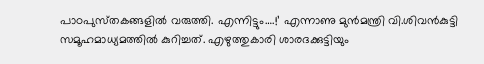പാഠപുസ്‌തകങ്ങളിൽ വരുത്തി. എന്നിട്ടും….!’ എന്നാണു മുൻമന്ത്രി വി.ശിവൻകുട്ടി സമൂഹമാധ്യമത്തിൽ കുറിച്ചത്. എഴുത്തുകാരി ശാരദക്കുട്ടിയും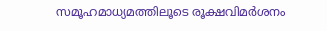സമൂഹമാധ്യമത്തിലൂടെ രൂക്ഷവിമർശനം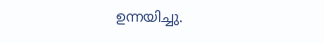ഉന്നയിച്ചു.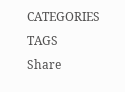CATEGORIES
TAGS
Share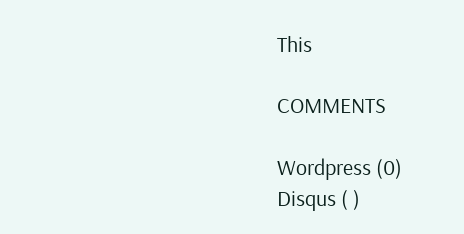This

COMMENTS

Wordpress (0)
Disqus ( )